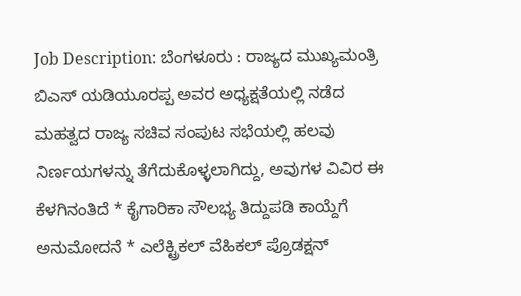Job Description: ಬೆಂಗಳೂರು : ರಾಜ್ಯದ ಮುಖ್ಯಮಂತ್ರಿ ಬಿಎಸ್ ಯಡಿಯೂರಪ್ಪ ಅವರ ಅಧ್ಯಕ್ಷತೆಯಲ್ಲಿ ನಡೆದ ಮಹತ್ವದ ರಾಜ್ಯ ಸಚಿವ ಸಂಪುಟ ಸಭೆಯಲ್ಲಿ ಹಲವು ನಿರ್ಣಯಗಳನ್ನು ತೆಗೆದುಕೊಳ್ಳಲಾಗಿದ್ದು, ಅವುಗಳ ವಿವಿರ ಈ ಕೆಳಗಿನಂತಿದೆ * ಕೈಗಾರಿಕಾ ಸೌಲಭ್ಯ ತಿದ್ದುಪಡಿ ಕಾಯ್ದೆಗೆ ಅನುಮೋದನೆ * ಎಲೆಕ್ಟ್ರಿಕಲ್ ವೆಹಿಕಲ್ ಪ್ರೊಡಕ್ಷನ್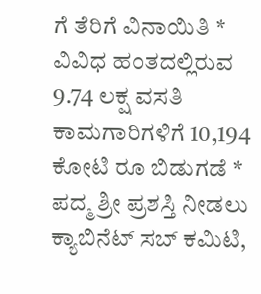ಗೆ ತೆರಿಗೆ ವಿನಾಯಿತಿ * ವಿವಿಧ ಹಂತದಲ್ಲಿರುವ 9.74 ಲಕ್ಷ ವಸತಿ ಕಾಮಗಾರಿಗಳಿಗೆ 10,194 ಕೋಟಿ ರೂ ಬಿಡುಗಡೆ * ಪದ್ಮ ಶ್ರೀ ಪ್ರಶಸ್ತಿ ನೀಡಲು ಕ್ಯಾಬಿನೆಟ್ ಸಬ್ ಕಮಿಟಿ,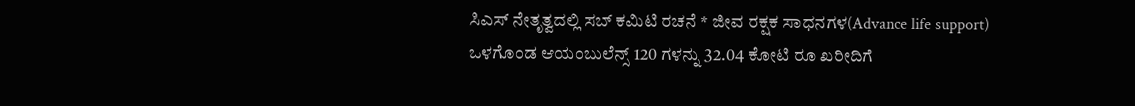ಸಿಎಸ್ ನೇತೃತ್ವದಲ್ಲಿ ಸಬ್ ಕಮಿಟಿ ರಚನೆ * ಜೀವ ರಕ್ಷಕ ಸಾಧನಗಳ(Advance life support) ಒಳಗೊಂಡ ಆಯಂಬುಲೆನ್ಸ್ 120 ಗಳನ್ನು 32.04 ಕೋಟಿ ರೂ ಖರೀದಿಗೆ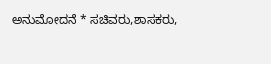ಅನುಮೋದನೆ * ಸಚಿವರು,ಶಾಸಕರು,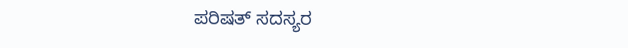ಪರಿಷತ್ ಸದಸ್ಯರ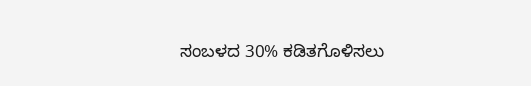ಸಂಬಳದ 30% ಕಡಿತಗೊಳಿಸಲು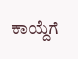ಕಾಯ್ದೆಗೆ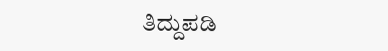ತಿದ್ದುಪಡಿ